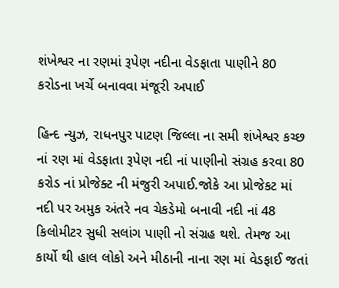શંખેશ્વર ના રણમાં રૂપેણ નદીના વેડફાતા પાણીને 80 કરોડના ખર્ચે બનાવવા મંજૂરી અપાઈ

હિન્દ ન્યુઝ, રાધનપુર પાટણ જિલ્લા ના સમી શંખેશ્વર કચ્છ નાં રણ માં વેડફાતા રૂપેણ નદી નાં પાણીનો સંગ્રહ કરવા 80 કરોડ નાં પ્રોજેક્ટ ની મંજુરી અપાઈ.જોકે આ પ્રોજેકટ માં નદી પર અમુક અંતરે નવ ચેકડેમો બનાવી નદી નાં 48 કિલોમીટર સુધી સલાંગ પાણી નો સંગ્રહ થશે. તેમજ આ કાર્યો થી હાલ લોકો અને મીઠાની નાના રણ માં વેડફાઈ જતાં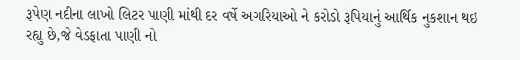રૂપેણ નદીના લાખો લિટર પાણી માંથી દર વર્ષે અગરિયાઓ ને કરોડો રૂપિયાનું આર્થિક નુકશાન થઇ રહ્યુ છે,જે વેડફાતા પાણી નો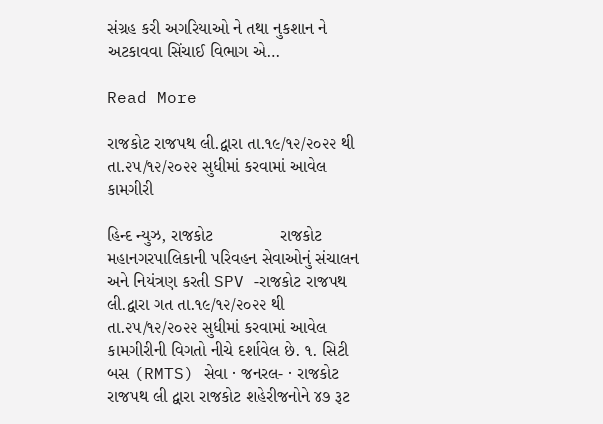સંગ્રહ કરી અગરિયાઓ ને તથા નુકશાન ને અટકાવવા સિંચાઈ વિભાગ એ…

Read More

રાજકોટ રાજપથ લી.દ્વારા તા.૧૯/૧૨/૨૦૨૨ થી તા.૨૫/૧૨/૨૦૨૨ સુધીમાં કરવામાં આવેલ કામગીરી

હિન્દ ન્યુઝ, રાજકોટ              રાજકોટ મહાનગરપાલિકાની પરિવહન સેવાઓનું સંચાલન અને નિયંત્રણ કરતી SPV -રાજકોટ રાજપથ લી.દ્વારા ગત તા.૧૯/૧૨/૨૦૨૨ થી તા.૨૫/૧૨/૨૦૨૨ સુધીમાં કરવામાં આવેલ કામગીરીની વિગતો નીચે દર્શાવેલ છે. ૧. સિટી બસ (RMTS) સેવા · જનરલ- · રાજકોટ રાજપથ લી દ્વારા રાજકોટ શહેરીજનોને ૪૭ રૂટ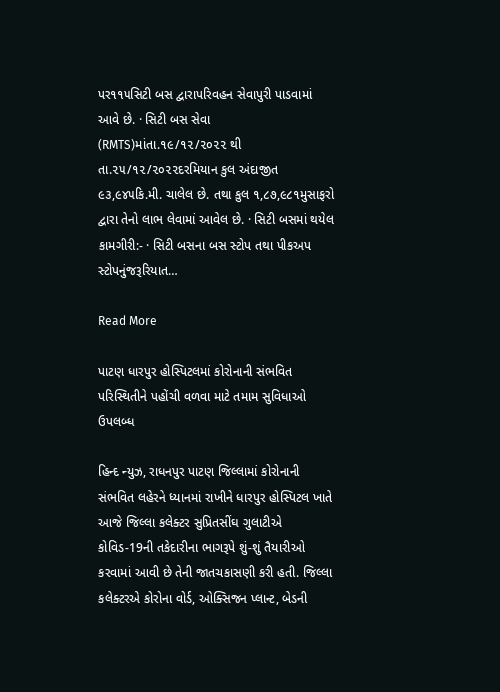પર૧૧૫સિટી બસ દ્વારાપરિવહન સેવાપુરી પાડવામાં આવે છે. · સિટી બસ સેવા (RMTS)માંતા.૧૯/૧૨/૨૦૨૨ થી તા.૨૫/૧૨/૨૦૨૨દરમિયાન કુલ અંદાજીત ૯૩,૯૪૫કિ.મી. ચાલેલ છે. તથા કુલ ૧,૮૭,૯૮૧મુસાફરો દ્વારા તેનો લાભ લેવામાં આવેલ છે. · સિટી બસમાં થયેલ કામગીરી:- · સિટી બસના બસ સ્ટોપ તથા પીકઅપ સ્ટોપનુંજરૂરિયાત…

Read More

પાટણ ધારપુર હોસ્પિટલમાં કોરોનાની સંભવિત પરિસ્થિતીને પહોંચી વળવા માટે તમામ સુવિધાઓ ઉપલબ્ધ

હિન્દ ન્યુઝ, રાધનપુર પાટણ જિલ્લામાં કોરોનાની સંભવિત લહેરને ધ્યાનમાં રાખીને ધારપુર હોસ્પિટલ ખાતે આજે જિલ્લા કલેક્ટર સુપ્રિતસીંઘ ગુલાટીએ કોવિડ-19ની તકેદારીના ભાગરૂપે શું-શું તૈયારીઓ કરવામાં આવી છે તેની જાતચકાસણી કરી હતી. જિલ્લા કલેક્ટરએ કોરોના વોર્ડ, ઓક્સિજન પ્લાન્ટ, બેડની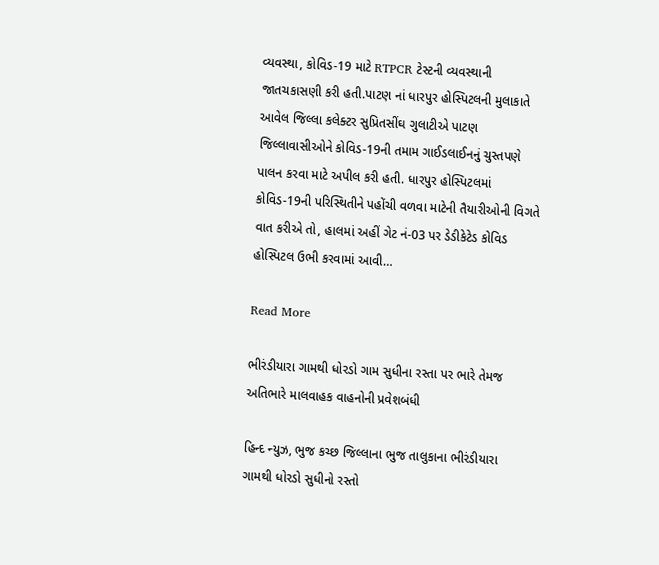વ્યવસ્થા, કોવિડ-19 માટે RTPCR ટેસ્ટની વ્યવસ્થાની જાતચકાસણી કરી હતી.પાટણ નાં ધારપુર હોસ્પિટલની મુલાકાતે આવેલ જિલ્લા કલેક્ટર સુપ્રિતસીંઘ ગુલાટીએ પાટણ જિલ્લાવાસીઓને કોવિડ-19ની તમામ ગાઈડલાઈનનું ચુસ્તપણે પાલન કરવા માટે અપીલ કરી હતી. ધારપુર હોસ્પિટલમાં કોવિડ-19ની પરિસ્થિતીને પહોંચી વળવા માટેની તૈયારીઓની વિગતે વાત કરીએ તો, હાલમાં અહીં ગેટ નં-03 પર ડેડીકેટેડ કોવિડ હોસ્પિટલ ઉભી કરવામાં આવી…

Read More

ભીરંડીયારા ગામથી ધોરડો ગામ સુધીના રસ્તા પર ભારે તેમજ અતિભારે માલવાહક વાહનોની પ્રવેશબંધી

હિન્દ ન્યુઝ, ભુજ કચ્છ જિલ્લાના ભુજ તાલુકાના ભીરંડીયારા ગામથી ધોરડો સુધીનો રસ્તો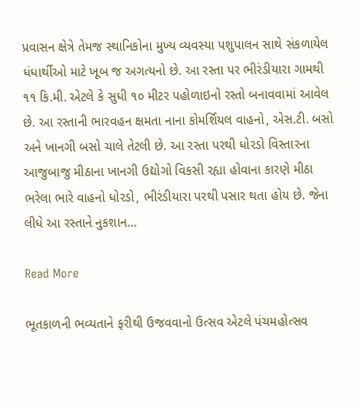પ્રવાસન ક્ષેત્રે તેમજ સ્થાનિકોના મુખ્ય વ્યવસ્યા પશુપાલન સાથે સંકળાયેલ ધંધાર્થીઓ માટે ખૂબ જ અગત્યનો છે. આ રસ્તા પર ભીરંડીયારા ગામથી ૧૧ કિ.મી. એટલે કે સુધી ૧૦ મીટર પહોળાઇનો રસ્તો બનાવવામાં આવેલ છે. આ રસ્તાની ભારવહન ક્ષમતા નાના કોમર્શિયલ વાહનો, એસ.ટી. બસો અને ખાનગી બસો ચાલે તેટલી છે. આ રસ્તા પરથી ધોરડો વિસ્તારના આજુબાજુ મીઠાના ખાનગી ઉદ્યોગો વિકસી રહ્યા હોવાના કારણે મીઠા ભરેલા ભારે વાહનો ધોરડો, ભીરંડીયારા પરથી પસાર થતા હોય છે. જેના લીધે આ રસ્તાને નુકશાન…

Read More

ભૂતકાળની ભવ્યતાને ફરીથી ઉજવવાનો ઉત્સવ એટલે પંચમહોત્સવ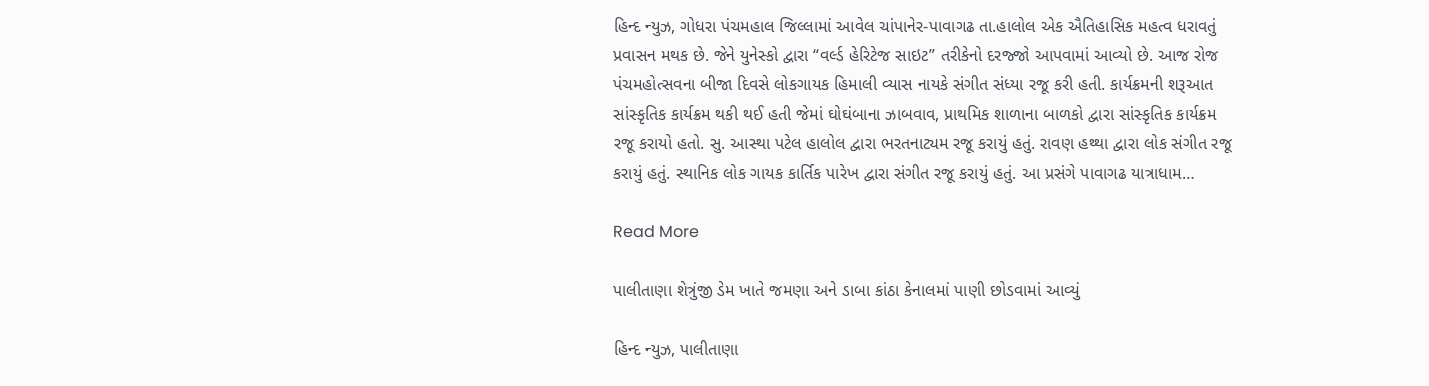હિન્દ ન્યુઝ, ગોધરા પંચમહાલ જિલ્લામાં આવેલ ચાંપાનેર-પાવાગઢ તા.હાલોલ એક ઐતિહાસિક મહત્વ ધરાવતું પ્રવાસન મથક છે. જેને યુનેસ્કો દ્વારા “વર્લ્ડ હેરિટેજ સાઇટ” તરીકેનો દરજ્જો આપવામાં આવ્યો છે. આજ રોજ પંચમહોત્સવના બીજા દિવસે લોકગાયક હિમાલી વ્યાસ નાયકે સંગીત સંધ્યા રજૂ કરી હતી. કાર્યક્રમની શરૂઆત સાંસ્કૃતિક કાર્યક્રમ થકી થઈ હતી જેમાં ઘોઘંબાના ઝાબવાવ, પ્રાથમિક શાળાના બાળકો દ્વારા સાંસ્કૃતિક કાર્યક્રમ રજૂ કરાયો હતો. સુ. આસ્થા પટેલ હાલોલ દ્વારા ભરતનાટ્યમ રજૂ કરાયું હતું. રાવણ હથ્થા દ્વારા લોક સંગીત રજૂ કરાયું હતું. સ્થાનિક લોક ગાયક કાર્તિક પારેખ દ્વારા સંગીત રજૂ કરાયું હતું. આ પ્રસંગે પાવાગઢ યાત્રાધામ…

Read More

પાલીતાણા શેત્રુંજી ડેમ ખાતે જમણા અને ડાબા કાંઠા કેનાલમાં પાણી છોડવામાં આવ્યું

હિન્દ ન્યુઝ, પાલીતાણા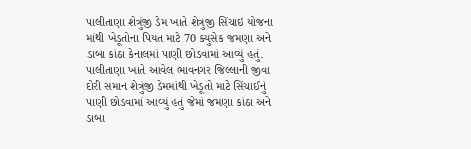પાલીતાણા શેત્રુંજી ડેમ ખાતે શેત્રુજી સિંચાઇ યોજના માંથી ખેડૂતોના પિયત માટે 70 ક્યુસેક જમણા અને ડાબા કાંઠા કેનાલમાં પાણી છોડવામાં આવ્યું હતું. પાલીતાણા ખાતે આવેલ ભાવનગર જિલ્લાની જીવા દોરી સમાન શેત્રુંજી ડેમમાંથી ખેડૂતો માટે સિંચાઈનું પાણી છોડવામાં આવ્યું હતું જેમાં જમણા કાંઠા અને ડાબા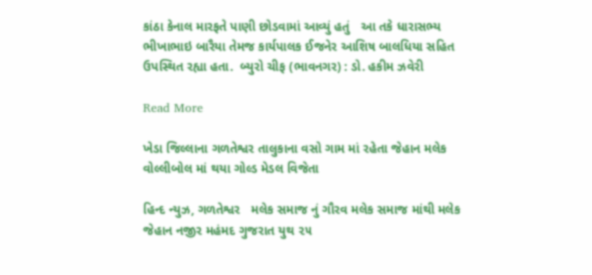કાંઠા કેનાલ મારફતે પાણી છોડવામાં આવ્યું હતું   આ તકે ધારાસભ્ય ભીખાભાઇ બારૈયા તેમજ કાર્યપાલક ઈજનેર આશિષ બાલધિયા સહિત ઉપસ્થિત રહ્યા હતા.  બ્યુરો ચીફ (ભાવનગર) : ડો. હકીમ ઝવેરી

Read More

ખેડા જિલ્લાના ગળતેશ્વર તાલુકાના વસો ગામ માં રહેતા જેહાન મલેક વોલ્લીબોલ માં થયા ગોલ્ડ મેડલ વિજેતા

હિન્દ ન્યુઝ, ગળતેશ્વર   મલેક સમાજ નું ગૌરવ મલેક સમાજ માંથી મલેક જેહાન નજીર મહંમદ ગુજરાત યુથ ૨૫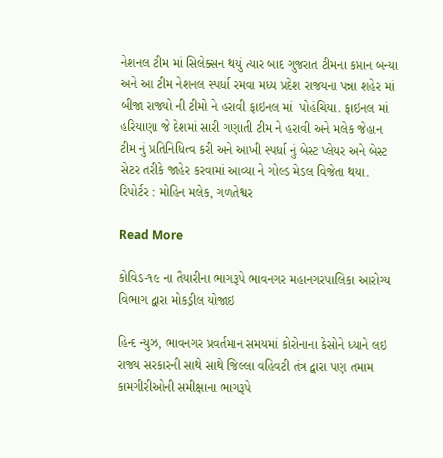નેશનલ ટીમ માં સિલેક્સન થયું ત્યાર બાદ ગુજરાત ટીમના કપ્તાન બન્યા અને આ ટીમ નેશનલ સ્પર્ધા રમવા મધ્ય પ્રદેશ રાજયના પન્ના શહેર માં બીજા રાજ્યો ની ટીમો ને હરાવી ફાઇનલ માં  પોહંચિયા. ફાઇનલ માં હરિયાણા જે દેશમાં સારી ગણાતી ટીમ ને હરાવી અને મલેક જેહાન ટીમ નું પ્રતિનિધિત્વ કરી અને આખી સ્પર્ધા નું બેસ્ટ પ્લેયર અને બેસ્ટ સેટર તરીકે જાહેર કરવામાં આવ્યા ને ગોલ્ડ મેડલ વિજેતા થયા.  રિપોર્ટર : મોહિન મલેક, ગળતેશ્વર

Read More

કોવિડ-૧૯ ના તૈયારીના ભાગરૂપે ભાવનગર મહાનગરપાલિકા આરોગ્ય વિભાગ દ્વારા મોકડ્રીલ યોજાઇ

હિન્દ ન્યુઝ, ભાવનગર પ્રવર્તમાન સમયમાં કોરોનાના કેસોને ધ્યાને લઇ રાજ્ય સરકારની સાથે સાથે જિલ્લા વહિવટી તંત્ર દ્વારા પણ તમામ કામગીરીઓની સમીક્ષાના ભાગરૂપે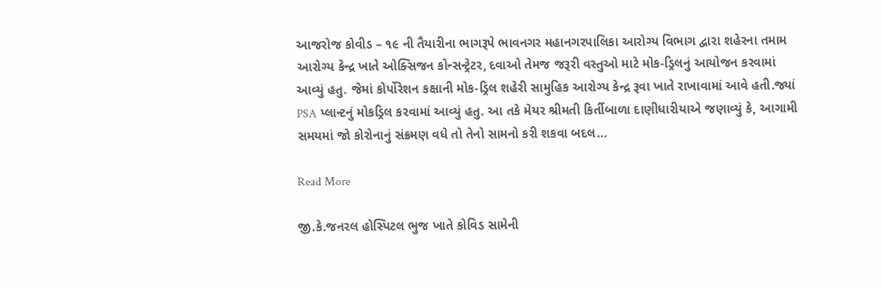આજરોજ કોવીડ – ૧૯ ની તૈયારીના ભાગરૂપે ભાવનગર મહાનગરપાલિકા આરોગ્ય વિભાગ દ્વારા શહેરના તમામ આરોગ્ય કેન્દ્ર ખાતે ઓક્સિજન કોન્સન્ટ્રેટર, દવાઓ તેમજ જરૂરી વસ્તુઓ માટે મોક-ડ્રિલનું આયોજન કરવામાં આવ્યું હતુ. જેમાં કોર્પોરેશન કક્ષાની મોક-ડ્રિલ શહેરી સામુહિક આરોગ્ય કેન્દ્ર રૂવા ખાતે રાખાવામાં આવે હતી.જ્યાં PSA પ્લાન્ટનું મોકડ્રિલ કરવામાં આવ્યું હતુ. આ તકે મેયર શ્રીમતી કિર્તીબાળા દાણીધારીયાએ જણાવ્યું કે, આગામી સમયમાં જો કોરોનાનું સંક્રમણ વધે તો તેનો સામનો કરી શકવા બદલ…

Read More

જી.કે.જનરલ હોસ્પિટલ ભુજ ખાતે કોવિડ સામેની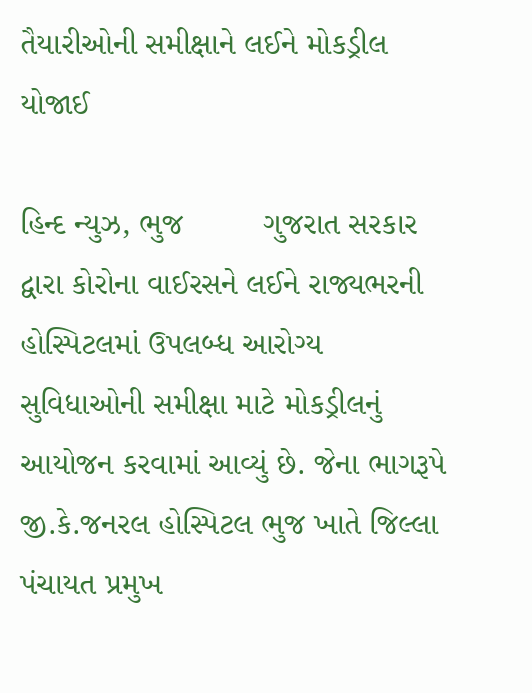તૈયારીઓની સમીક્ષાને લઈને મોકડ્રીલ યોજાઈ

હિન્દ ન્યુઝ, ભુજ         ગુજરાત સરકાર દ્વારા કોરોના વાઈરસને લઈને રાજ્યભરની હોસ્પિટલમાં ઉપલબ્ધ આરોગ્ય સુવિધાઓની સમીક્ષા માટે મોકડ્રીલનું આયોજન કરવામાં આવ્યું છે. જેના ભાગરૂપે જી.કે.જનરલ હોસ્પિટલ ભુજ ખાતે જિલ્લા પંચાયત પ્રમુખ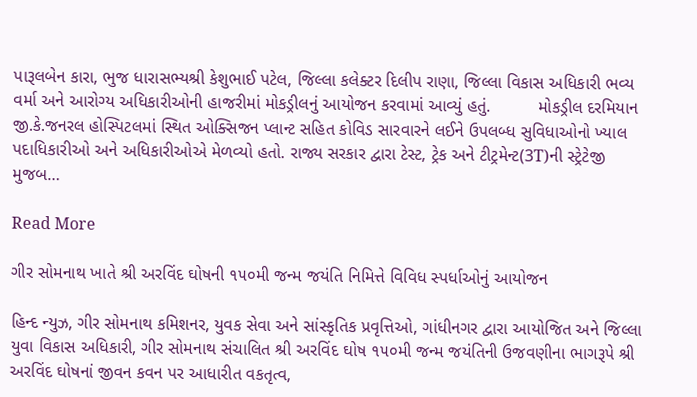પારૂલબેન કારા, ભુજ ધારાસભ્યશ્રી કેશુભાઈ પટેલ, જિલ્લા કલેક્ટર દિલીપ રાણા, જિલ્લા વિકાસ અધિકારી ભવ્ય વર્મા અને આરોગ્ય અધિકારીઓની હાજરીમાં મોકડ્રીલનું આયોજન કરવામાં આવ્યું હતું.          મોકડ્રીલ દરમિયાન જી.કે.જનરલ હોસ્પિટલમાં સ્થિત ઓક્સિજન પ્લાન્ટ સહિત કોવિડ સારવારને લઈને ઉપલબ્ધ સુવિધાઓનો ખ્યાલ પદાધિકારીઓ અને અધિકારીઓએ મેળવ્યો હતો. રાજ્ય સરકાર દ્વારા ટેસ્ટ, ટ્રેક અને ટીટ્રમેન્ટ(3T)ની સ્ટ્રેટેજી મુજબ…

Read More

ગીર સોમનાથ ખાતે શ્રી અરવિંદ ઘોષની ૧૫૦મી જન્મ જયંતિ નિમિત્તે વિવિધ સ્પર્ધાઓનું આયોજન

હિન્દ ન્યુઝ, ગીર સોમનાથ કમિશનર, યુવક સેવા અને સાંસ્કૃતિક પ્રવૃત્તિઓ, ગાંધીનગર દ્વારા આયોજિત અને જિલ્લા યુવા વિકાસ અધિકારી, ગીર સોમનાથ સંચાલિત શ્રી અરવિંદ ઘોષ ૧૫૦મી જન્મ જયંતિની ઉજવણીના ભાગરૂપે શ્રી અરવિંદ ઘોષનાં જીવન કવન પર આધારીત વકતૃત્વ,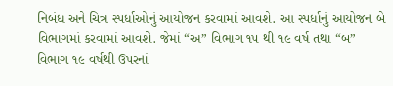નિબંધ અને ચિત્ર સ્પર્ધાઓનું આયોજન કરવામાં આવશે. આ સ્પર્ધાનું આયોજન બે વિભાગમાં કરવામાં આવશે. જેમાં “અ” વિભાગ ૧૫ થી ૧૯ વર્ષ તથા “બ” વિભાગ ૧૯ વર્ષથી ઉપરનાં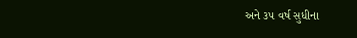અને ૩૫ વર્ષ સુધીના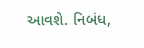આવશે. નિબંધ,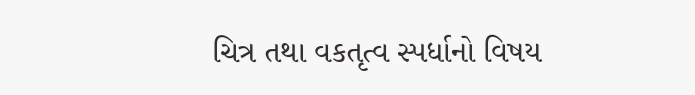ચિત્ર તથા વકતૃત્વ સ્પર્ધાનો વિષય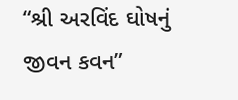“શ્રી અરવિંદ ઘોષનું જીવન કવન”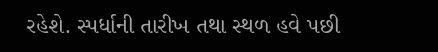રહેશે. સ્પર્ધાની તારીખ તથા સ્થળ હવે પછી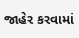જાહેર કરવામાં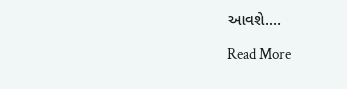આવશે.…

Read More